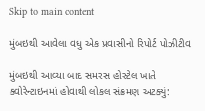Skip to main content

મુંબઇથી આવેલા વધુ એક પ્રવાસીનો રિપોર્ટ પોઝીટીવ

મુંબઇથી આવ્યા બાદ સમરસ હોસ્ટેલ ખાતે ક્વોરેન્ટાઇનમાં હોવાથી લોકલ સંક્રમણ અટક્યું: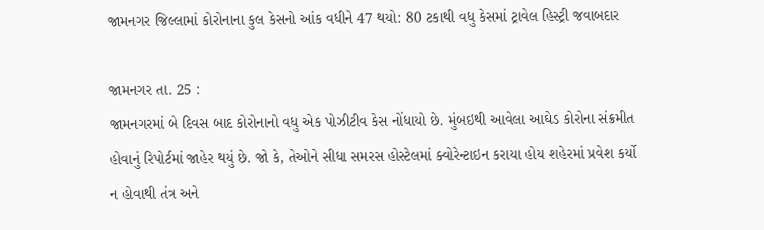જામનગર જિલ્લામાં કોરોનાના કુલ કેસનો આંક વધીને 47 થયો: 80 ટકાથી વધુ કેસમાં ટ્રાવેલ હિસ્ટ્રી જવાબદાર

જામનગર તા. 25 :
જામનગરમાં બે દિવસ બાદ કોરોનાનો વધુ એક પોઝીટીવ કેસ નોંધાયો છે. મુંબઇથી આવેલા આઘેડ કોરોના સંક્રમીત હોવાનું રિપોર્ટમાં જાહેર થયું છે. જો કે, તેઓને સીધા સમરસ હોસ્ટેલમાં ક્વોરેન્ટાઇન કરાયા હોય શહેરમાં પ્રવેશ કર્યો ન હોવાથી તંત્ર અને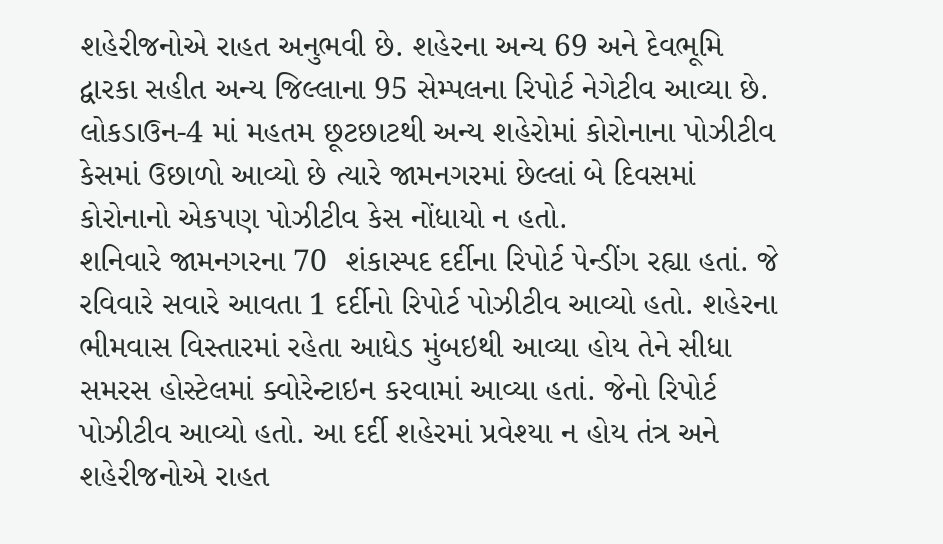શહેરીજનોએ રાહત અનુભવી છે. શહેરના અન્ય 69 અને દેવભૂમિ દ્વારકા સહીત અન્ય જિલ્લાના 95 સેમ્પલના રિપોર્ટ નેગેટીવ આવ્યા છે. લોકડાઉન-4 માં મહતમ છૂટછાટથી અન્ય શહેરોમાં કોરોનાના પોઝીટીવ કેસમાં ઉછાળો આવ્યો છે ત્યારે જામનગરમાં છેલ્લાં બે દિવસમાં કોરોનાનો એકપણ પોઝીટીવ કેસ નોંધાયો ન હતો.
શનિવારે જામનગરના 70  શંકાસ્પદ દર્દીના રિપોર્ટ પેન્ડીંગ રહ્યા હતાં. જે રવિવારે સવારે આવતા 1 દર્દીનો રિપોર્ટ પોઝીટીવ આવ્યો હતો. શહેરના ભીમવાસ વિસ્તારમાં રહેતા આધેડ મુંબઇથી આવ્યા હોય તેને સીધા સમરસ હોસ્ટેલમાં ક્વોરેન્ટાઇન કરવામાં આવ્યા હતાં. જેનો રિપોર્ટ પોઝીટીવ આવ્યો હતો. આ દર્દી શહેરમાં પ્રવેશ્યા ન હોય તંત્ર અને શહેરીજનોએ રાહત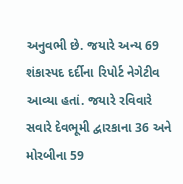અનુવભી છે. જયારે અન્ય 69 શંકાસ્પદ દર્દીના રિપોર્ટ નેગેટીવ આવ્યા હતાં. જયારે રવિવારે સવારે દેવભૂમી દ્વારકાના 36 અને મોરબીના 59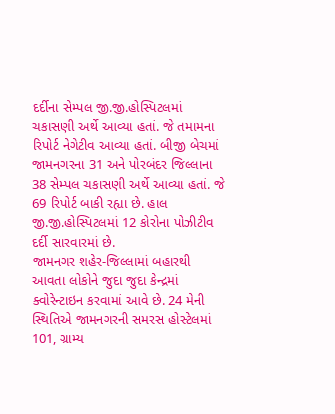દર્દીના સેમ્પલ જી.જી.હોસ્પિટલમાં ચકાસણી અર્થે આવ્યા હતાં. જે તમામના રિપોર્ટ નેગેટીવ આવ્યા હતાં. બીજી બેચમાં જામનગરના 31 અને પોરબંદર જિલ્લાના 38 સેમ્પલ ચકાસણી અર્થે આવ્યા હતાં. જે 69 રિપોર્ટ બાકી રહ્યા છે. હાલ જી.જી.હોસ્પિટલમાં 12 કોરોના પોઝીટીવ દર્દી સારવારમાં છે.
જામનગર શહેર-જિલ્લામાં બહારથી આવતા લોકોને જુદા જુદા કેન્દ્રમાં ક્વોરેન્ટાઇન કરવામાં આવે છે. 24 મેની સ્થિતિએ જામનગરની સમરસ હોસ્ટેલમાં 101, ગ્રામ્ય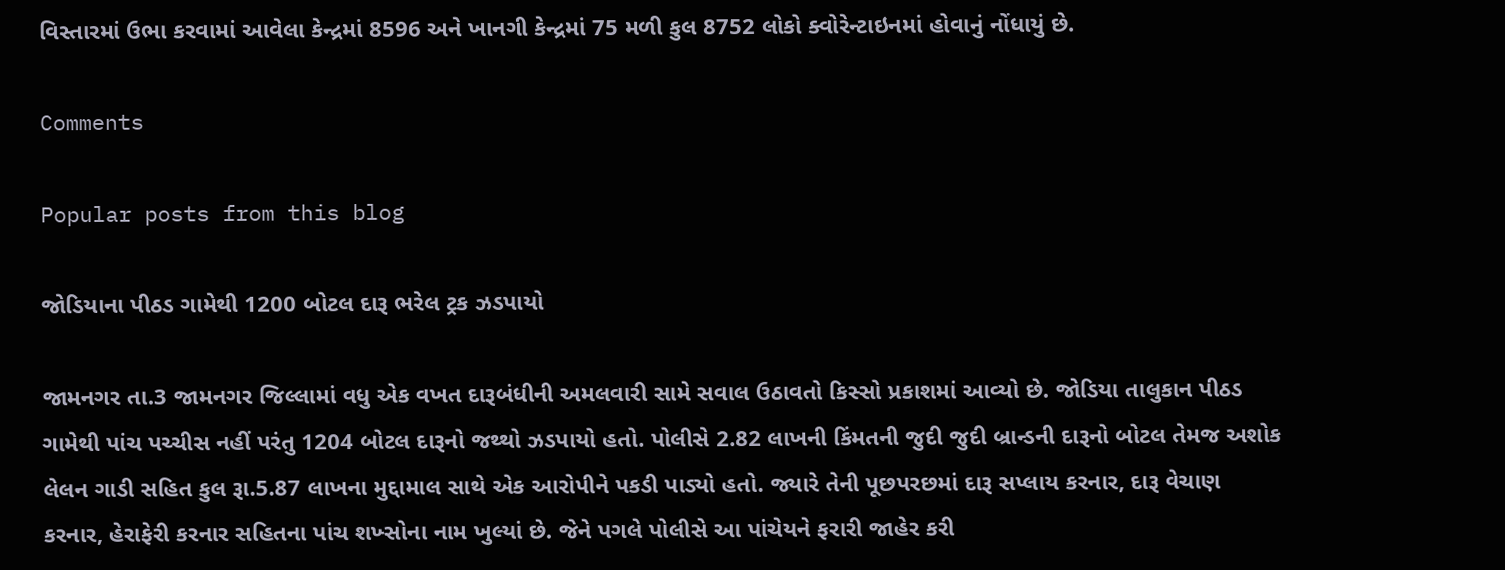વિસ્તારમાં ઉભા કરવામાં આવેલા કેન્દ્રમાં 8596 અને ખાનગી કેન્દ્રમાં 75 મળી કુલ 8752 લોકો ક્વોરેન્ટાઇનમાં હોવાનું નોંધાયું છે.

Comments

Popular posts from this blog

જોડિયાના પીઠડ ગામેથી 1200 બોટલ દારૂ ભરેલ ટ્રક ઝડપાયો

જામનગર તા.3 જામનગર જિલ્લામાં વધુ એક વખત દારૂબંધીની અમલવારી સામે સવાલ ઉઠાવતો કિસ્સો પ્રકાશમાં આવ્યો છે. જોડિયા તાલુકાન પીઠડ ગામેથી પાંચ પચ્ચીસ નહીં પરંતુ 1204 બોટલ દારૂનો જથ્થો ઝડપાયો હતો. પોલીસે 2.82 લાખની કિંમતની જુદી જુદી બ્રાન્ડની દારૂનો બોટલ તેમજ અશોક લેલન ગાડી સહિત કુલ રૂા.5.87 લાખના મુદ્દામાલ સાથે એક આરોપીને પકડી પાડ્યો હતો. જ્યારે તેની પૂછપરછમાં દારૂ સપ્લાય કરનાર, દારૂ વેચાણ કરનાર, હેરાફેરી કરનાર સહિતના પાંચ શખ્સોના નામ ખુલ્યાં છે. જેને પગલે પોલીસે આ પાંચેયને ફરારી જાહેર કરી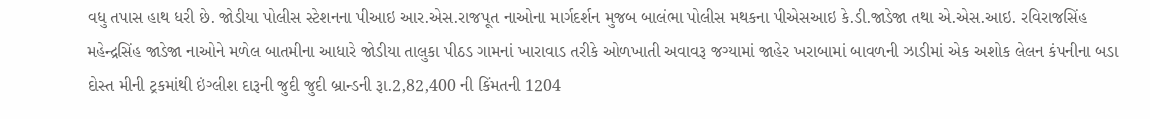વધુ તપાસ હાથ ધરી છે. જોડીયા પોલીસ સ્ટેશનના પીઆઇ આર.એસ.રાજપૂત નાઓના માર્ગદર્શન મુજબ બાલંભા પોલીસ મથકના પીએસઆઇ કે.ડી.જાડેજા તથા એ.એસ.આઇ. રવિરાજસિંહ મહેન્દ્રસિંહ જાડેજા નાઓને મળેલ બાતમીના આધારે જોડીયા તાલુકા પીઠડ ગામનાં ખારાવાડ તરીકે ઓળખાતી અવાવરૂ જગ્યામાં જાહેર ખરાબામાં બાવળની ઝાડીમાં એક અશોક લેલન કંપનીના બડા દોસ્ત મીની ટ્રકમાંથી ઇંગ્લીશ દારૂની જુદી જુદી બ્રાન્ડની રૂા.2,82,400 ની કિંમતની 1204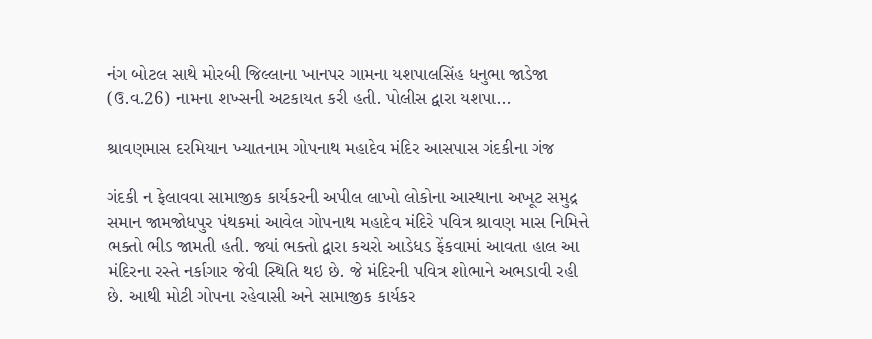નંગ બોટલ સાથે મોરબી જિલ્લાના ખાનપર ગામના યશપાલસિંહ ધનુભા જાડેજા (ઉ.વ.26) નામના શખ્સની અટકાયત કરી હતી. પોલીસ દ્વારા યશપા...

શ્રાવણમાસ દરમિયાન ખ્યાતનામ ગોપનાથ મહાદેવ મંદિર આસપાસ ગંદકીના ગંજ

ગંદકી ન ફેલાવવા સામાજીક કાર્યકરની અપીલ લાખો લોકોના આસ્થાના અખૂટ સમુદ્ર સમાન જામજોધપુર પંથકમાં આવેલ ગોપનાથ મહાદેવ મંદિરે પવિત્ર શ્રાવણ માસ નિમિત્તે ભક્તો ભીડ જામતી હતી. જ્યાં ભક્તો દ્વારા કચરો આડેધડ ફેંકવામાં આવતા હાલ આ મંદિરના રસ્તે નર્કાગાર જેવી સ્થિતિ થઇ છે. જે મંદિરની પવિત્ર શોભાને અભડાવી રહી છે. આથી મોટી ગોપના રહેવાસી અને સામાજીક કાર્યકર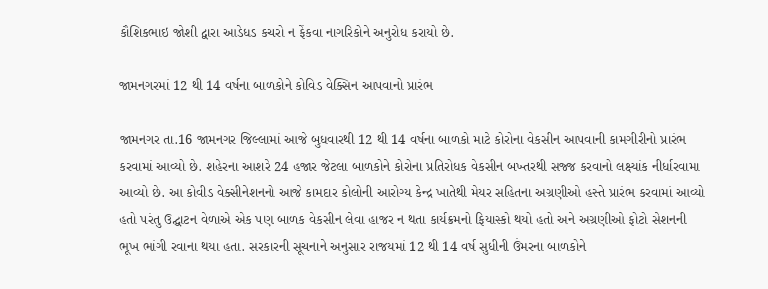કૌશિકભાઇ જોશી દ્વારા આડેધડ કચરો ન ફેંકવા નાગરિકોને અનુરોધ કરાયો છે.

જામનગરમાં 12 થી 14 વર્ષના બાળકોને કોવિડ વેક્સિન આપવાનો પ્રારંભ

જામનગર તા.16 જામનગર જિલ્લામાં આજે બુધવારથી 12 થી 14 વર્ષના બાળકો માટે કોરોના વેકસીન આપવાની કામગીરીનો પ્રારંભ કરવામાં આવ્યો છે. શહેરના આશરે 24 હજાર જેટલા બાળકોને કોરોના પ્રતિરોધક વેકસીન બખ્તરથી સજ્જ કરવાનો લક્ષ્યાંક નીર્ધારવામા આવ્યો છે. આ કોવીડ વેક્સીનેશનનો આજે કામદાર કોલોની આરોગ્ય કેન્દ્ર ખાતેથી મેયર સહિતના અગ્રણીઓ હસ્તે પ્રારંભ કરવામાં આવ્યો હતો પરંતુ ઉદ્ઘાટન વેળાએ એક પણ બાળક વેકસીન લેવા હાજર ન થતા કાર્યક્રમનો ફિયાસ્કો થયો હતો અને અગ્રણીઓ ફોટો સેશનની ભૂખ ભાંગી રવાના થયા હતા. સરકારની સૂચનાને અનુસાર રાજયમાં 12 થી 14 વર્ષ સુધીની ઉંમરના બાળકોને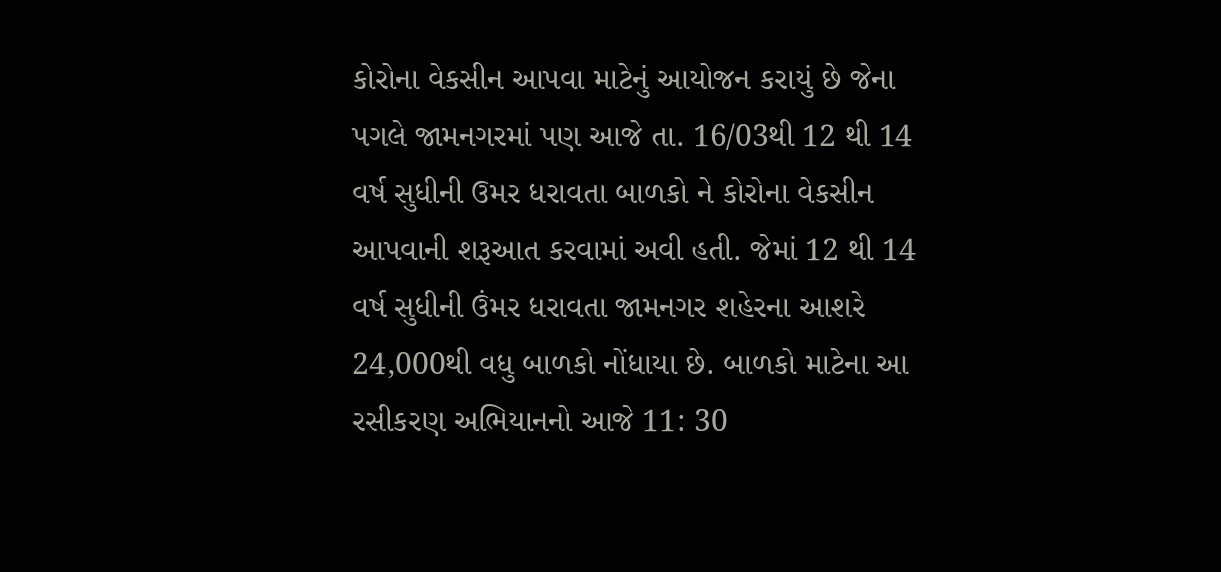કોરોના વેકસીન આપવા માટેનું આયોજન કરાયું છે જેના પગલે જામનગરમાં પણ આજે તા. 16/03થી 12 થી 14 વર્ષ સુધીની ઉમર ધરાવતા બાળકો ને કોરોના વેકસીન આપવાની શરૂઆત કરવામાં અવી હતી. જેમાં 12 થી 14 વર્ષ સુધીની ઉંમર ધરાવતા જામનગર શહેરના આશરે 24,000થી વધુ બાળકો નોંધાયા છે. બાળકો માટેના આ રસીકરણ અભિયાનનો આજે 11: 30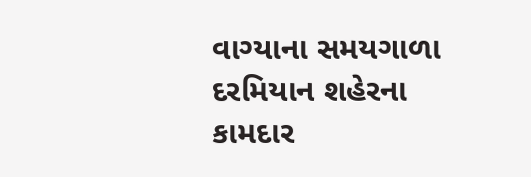વાગ્યાના સમયગાળા દરમિયાન શહેરના કામદાર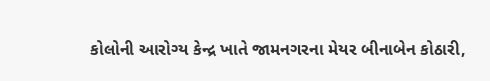કોલોની આરોગ્ય કેન્દ્ર ખાતે જામનગરના મેયર બીનાબેન કોઠારી,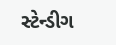સ્ટેન્ડીગ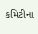કમિટીના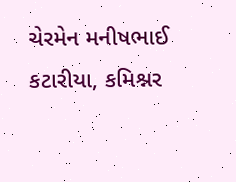ચેરમેન મનીષભાઈ કટારીયા, કમિશ્નર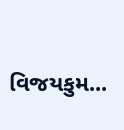વિજયકુમ...